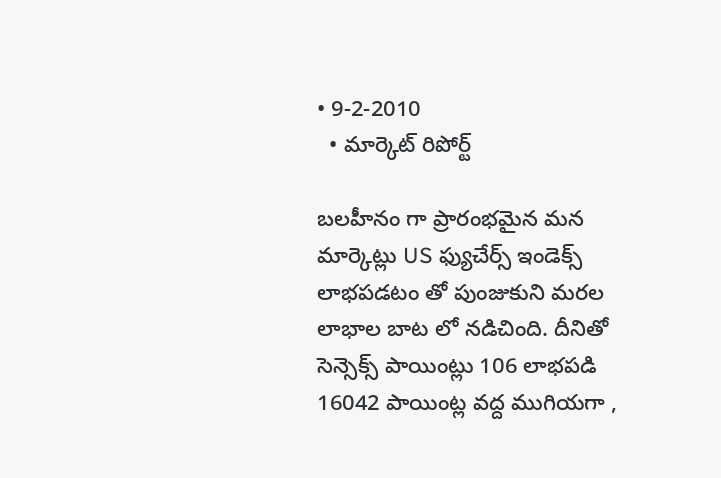• 9-2-2010
  • మార్కెట్ రిపోర్ట్

బలహీనం గా ప్రారంభమైన మన మార్కెట్లు US ఫ్యుచేర్స్ ఇండెక్స్ లాభపడటం తో పుంజుకుని మరల లాభాల బాట లో నడిచింది. దీనితో సెన్సెక్స్ పాయింట్లు 106 లాభపడి 16042 పాయింట్ల వద్ద ముగియగా ,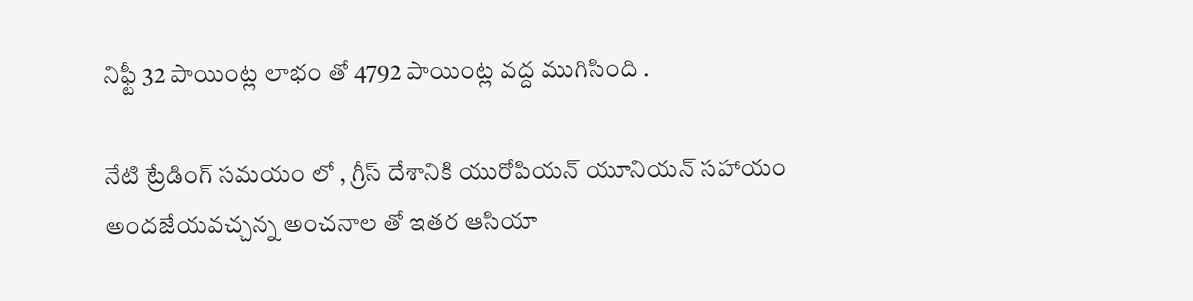నిఫ్టీ 32 పాయింట్ల లాభం తో 4792 పాయింట్ల వద్ద ముగిసింది .

నేటి ట్రేడింగ్ సమయం లో , గ్రీస్ దేశానికి యురోపియన్ యూనియన్ సహాయం అందజేయవచ్చన్న అంచనాల తో ఇతర ఆసియా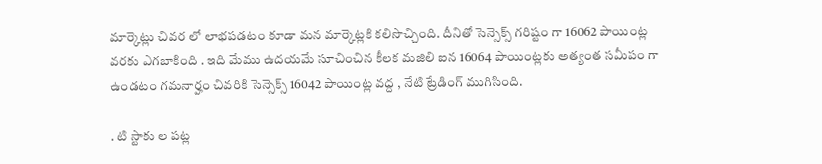మార్కెట్లు చివర లో లాభపడటం కూడా మన మార్కెట్లకి కలిసొచ్చింది. దీనితో సెన్సెక్స్ గరిష్టం గా 16062 పాయింట్ల వరకు ఎగబాకింది . ఇది మేము ఉదయమే సూచించిన కీలక మజిలి ఐన 16064 పాయింట్లకు అత్యంత సమీపం గా ఉండటం గమనార్హం చివరికి సెన్సెక్స్ 16042 పాయింట్ల వద్ద , నేటి ట్రేడింగ్ ముగిసింది.

. టి స్టాకు ల పట్ల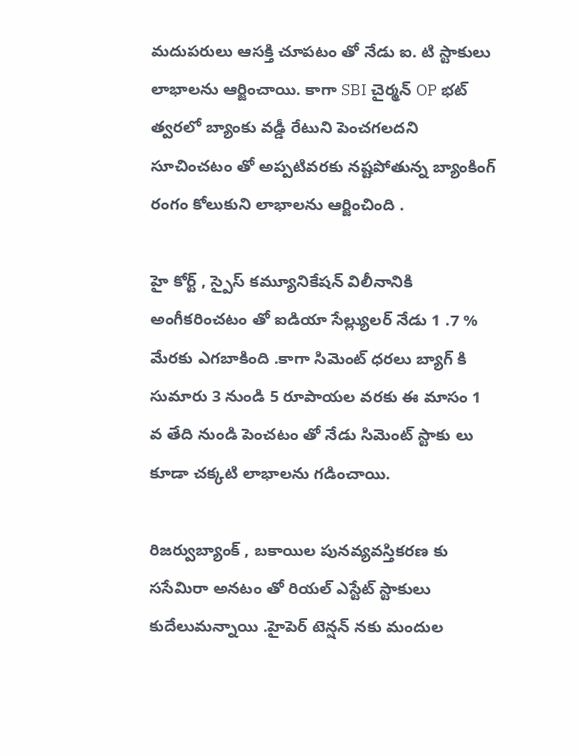మదుపరులు ఆసక్తి చూపటం తో నేడు ఐ. టి స్టాకులు లాభాలను ఆర్జించాయి. కాగా SBI చైర్మన్ OP భట్ త్వరలో బ్యాంకు వడ్డీ రేటుని పెంచగలదని సూచించటం తో అప్పటివరకు నష్టపోతున్న బ్యాంకింగ్ రంగం కోలుకుని లాభాలను ఆర్జించింది .

హై కోర్ట్ , స్పైస్ కమ్యూనికేషన్ విలీనానికి అంగీకరించటం తో ఐడియా సేల్ల్యులర్ నేడు 1 .7 % మేరకు ఎగబాకింది .కాగా సిమెంట్ ధరలు బ్యాగ్ కి సుమారు 3 నుండి 5 రూపాయల వరకు ఈ మాసం 1 వ తేది నుండి పెంచటం తో నేడు సిమెంట్ స్టాకు లు కూడా చక్కటి లాభాలను గడించాయి.

రిజర్వుబ్యాంక్ , బకాయిల పునవ్యవస్తికరణ కు ససేమిరా అనటం తో రియల్ ఎస్టేట్ స్టాకులు కుదేలుమన్నాయి .హైపెర్ టెన్షన్ నకు మందుల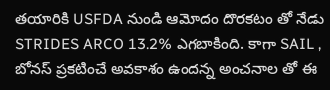తయారికి USFDA నుండి ఆమోదం దొరకటం తో నేడు STRIDES ARCO 13.2% ఎగబాకింది. కాగా SAIL , బోనస్ ప్రకటించే అవకాశం ఉందన్న అంచనాల తో ఈ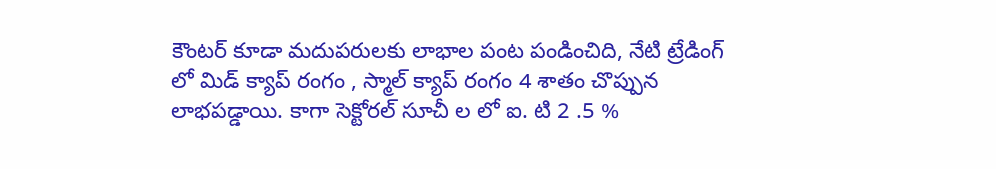కౌంటర్ కూడా మదుపరులకు లాభాల పంట పండించిది, నేటి ట్రేడింగ్ లో మిడ్ క్యాప్ రంగం , స్మాల్ క్యాప్ రంగం 4 శాతం చొప్పున లాభపడ్డాయి. కాగా సెక్టోరల్ సూచీ ల లో ఐ. టి 2 .5 %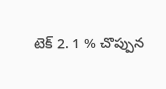టెక్ 2. 1 % చొప్పున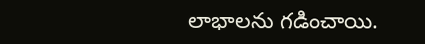లాభాలను గడించాయి.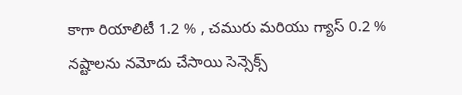కాగా రియాలిటీ 1.2 % , చమురు మరియు గ్యాస్ 0.2 % నష్టాలను నమోదు చేసాయి సెన్సెక్స్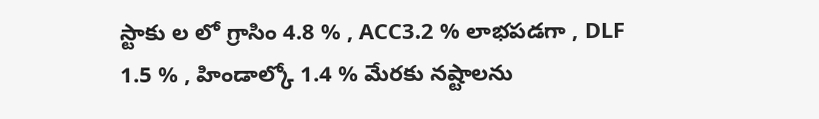స్టాకు ల లో గ్రాసిం 4.8 % , ACC3.2 % లాభపడగా , DLF 1.5 % , హిండాల్కో 1.4 % మేరకు నష్టాలను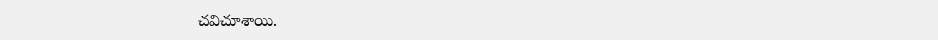చవిచూశాయి.